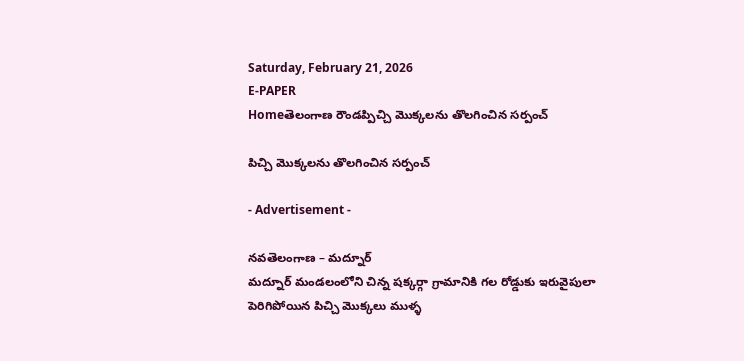Saturday, February 21, 2026
E-PAPER
Homeతెలంగాణ రౌండప్పిచ్చి మొక్కలను తొలగించిన సర్పంచ్

పిచ్చి మొక్కలను తొలగించిన సర్పంచ్

- Advertisement -

నవతెలంగాణ – మద్నూర్
మద్నూర్ మండలంలోని చిన్న షక్కర్గా గ్రామానికి గల రోడ్డుకు ఇరువైపులా పెరిగిపోయిన పిచ్చి మొక్కలు ముళ్ళ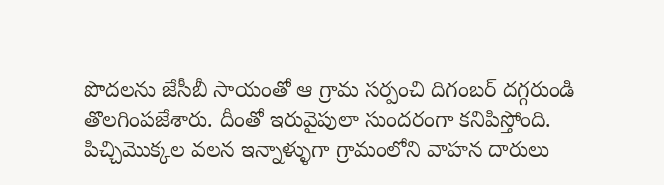పొదలను జేసీబీ సాయంతో ఆ గ్రామ సర్పంచి దిగంబర్ దగ్గరుండి తొలగింపజేశారు. దీంతో ఇరువైపులా సుందరంగా కనిపిస్తోంది. పిచ్చిమొక్కల వలన ఇన్నాళ్ళుగా గ్రామంలోని వాహన దారులు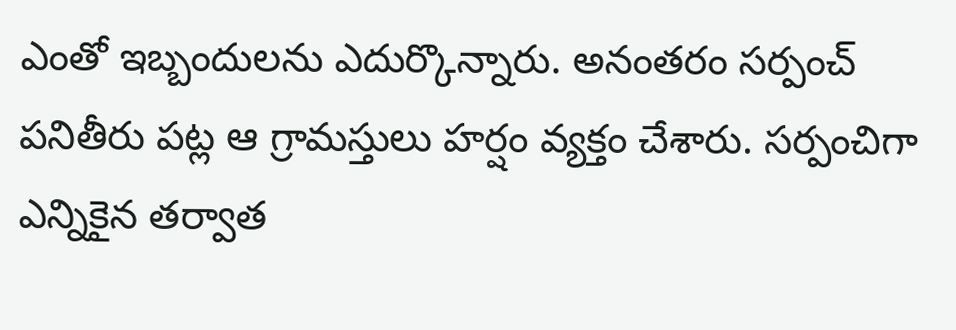ఎంతో ఇబ్బందులను ఎదుర్కొన్నారు. అనంతరం సర్పంచ్ పనితీరు పట్ల ఆ గ్రామస్తులు హర్షం వ్యక్తం చేశారు. సర్పంచిగా ఎన్నికైన తర్వాత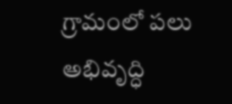గ్రామంలో పలు అభివృద్ధి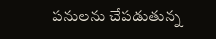పనులను చేపడుతున్న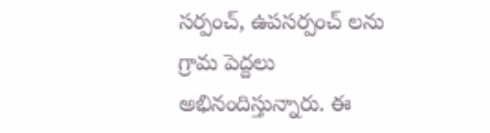సర్పంచ్, ఉపసర్పంచ్ లను గ్రామ పెద్దలు అభినందిస్తున్నారు. ఈ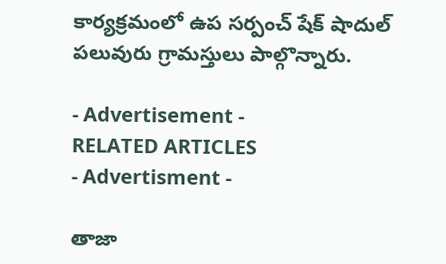కార్యక్రమంలో ఉప సర్పంచ్ షేక్ షాదుల్ పలువురు గ్రామస్తులు పాల్గొన్నారు.

- Advertisement -
RELATED ARTICLES
- Advertisment -

తాజా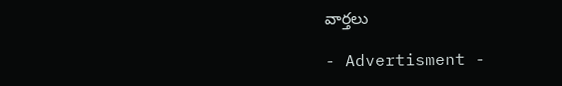వార్తలు

- Advertisment -